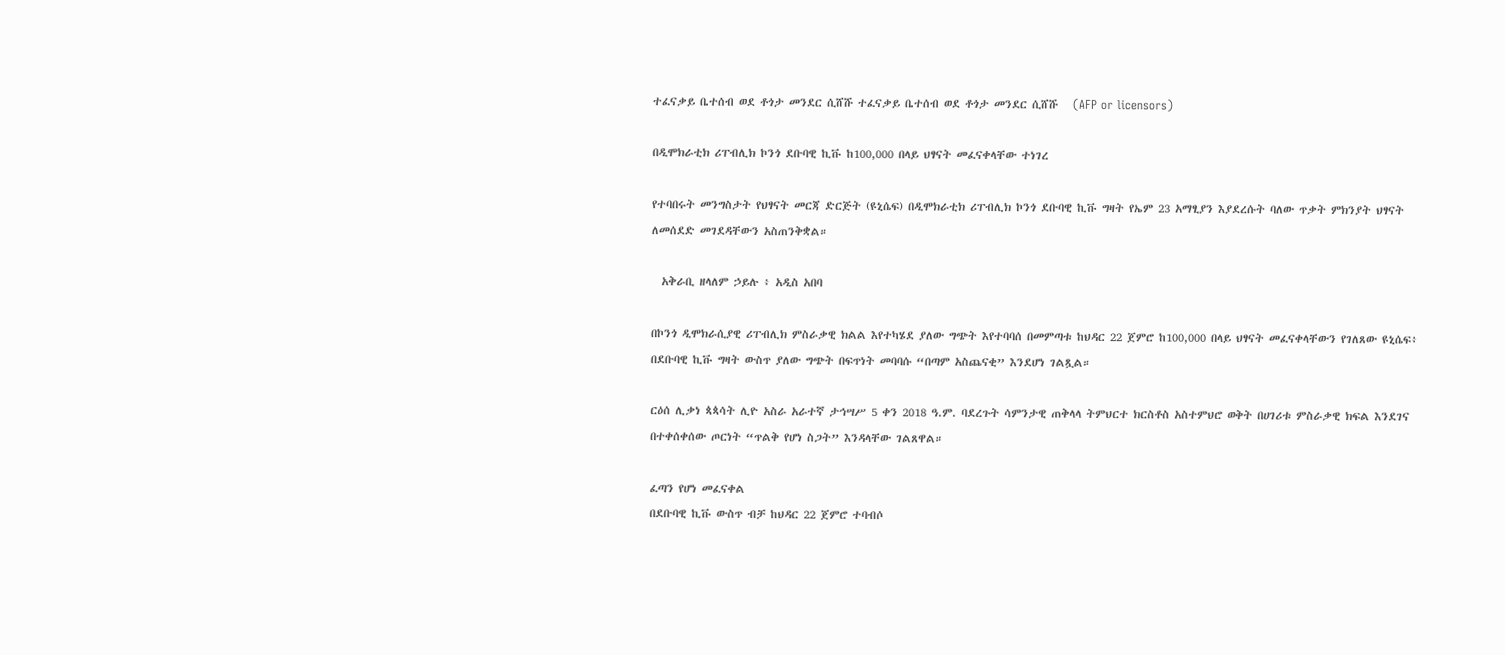ተፈናቃይ ቤተሰብ ወደ ቶጎታ መንደር ሲሸሹ ተፈናቃይ ቤተሰብ ወደ ቶጎታ መንደር ሲሸሹ   (AFP or licensors)

በዲሞክራቲክ ሪፐብሊክ ኮንጎ ደቡባዊ ኪቩ ከ100,000 በላይ ህፃናት መፈናቀላቸው ተነገረ

የተባበሩት መንግስታት የህፃናት መርጃ ድርጅት (ዩኒሴፍ) በዲሞክራቲክ ሪፐብሊክ ኮንጎ ደቡባዊ ኪቩ ግዛት የኤም 23 አማፂያን እያደረሱት ባለው ጥቃት ምክንያት ህፃናት ለመሰደድ መገደዳቸውን አስጠንቅቋል።

  አቅራቢ ዘላለም ኃይሉ ፥ አዲስ አበባ

በኮንጎ ዲሞክራሲያዊ ሪፐብሊክ ምስራቃዊ ክልል እየተካሄደ ያለው ግጭት እየተባባሰ በመምጣቱ ከህዳር 22 ጀምሮ ከ100,000 በላይ ህፃናት መፈናቀላቸውን የገለጸው ዩኒሴፍ፥ በደቡባዊ ኪቩ ግዛት ውስጥ ያለው ግጭት በፍጥነት መባባሱ “በጣም አስጨናቂ” እንደሆነ ገልጿል።

ርዕሰ ሊቃነ ጳጳሳት ሊዮ አስራ አራተኛ ታኅሣሥ 5 ቀን 2018 ዓ.ም. ባደረጉት ሳምንታዊ ጠቅላላ ትምህርተ ክርስቶስ አስተምህሮ ወቅት በሀገሪቱ ምስራቃዊ ክፍል እንደገና በተቀሰቀሰው ጦርነት “ጥልቅ የሆነ ስጋት” እንዳላቸው ገልጸዋል።

ፈጣን የሆነ መፈናቀል
በደቡባዊ ኪቩ ውስጥ ብቻ ከህዳር 22 ጀምሮ ተባብሶ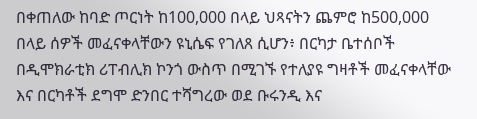በቀጠለው ከባድ ጦርነት ከ100,000 በላይ ህጻናትን ጨምሮ ከ500,000 በላይ ሰዎች መፈናቀላቸውን ዩኒሴፍ የገለጸ ሲሆን፥ በርካታ ቤተሰቦች በዲሞክራቲክ ሪፐብሊክ ኮንጎ ውስጥ በሚገኙ የተለያዩ ግዛቶች መፈናቀላቸው እና በርካቶች ደግሞ ድንበር ተሻግረው ወደ ቡሩንዲ እና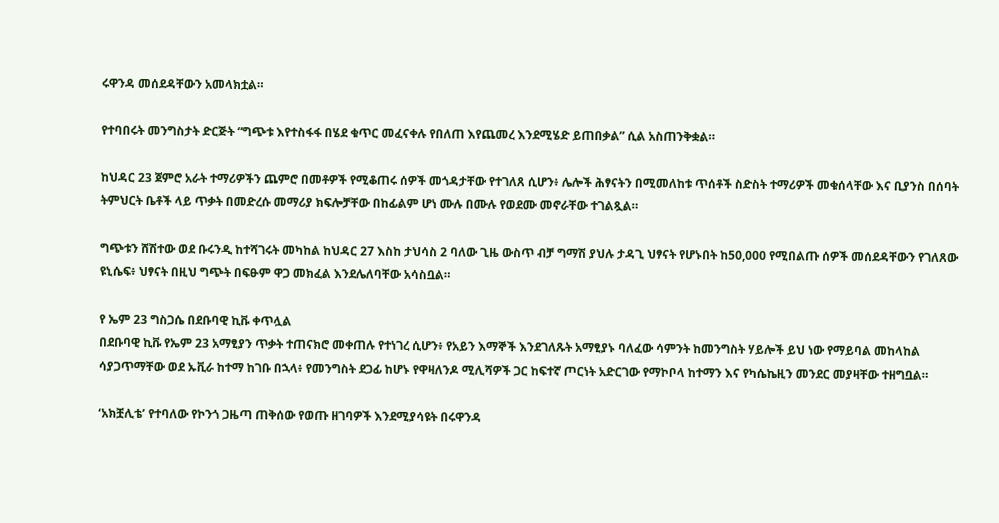ሩዋንዳ መሰደዳቸውን አመላክቷል።

የተባበሩት መንግስታት ድርጅት “ግጭቱ እየተስፋፋ በሄደ ቁጥር መፈናቀሉ የበለጠ እየጨመረ እንደሚሄድ ይጠበቃል” ሲል አስጠንቅቋል።

ከህዳር 23 ጀምሮ አራት ተማሪዎችን ጨምሮ በመቶዎች የሚቆጠሩ ሰዎች መጎዳታቸው የተገለጸ ሲሆን፥ ሌሎች ሕፃናትን በሚመለከቱ ጥሰቶች ስድስት ተማሪዎች መቁሰላቸው እና ቢያንስ በሰባት ትምህርት ቤቶች ላይ ጥቃት በመድረሱ መማሪያ ክፍሎቻቸው በከፊልም ሆነ ሙሉ በሙሉ የወደሙ መኖራቸው ተገልጿል።

ግጭቱን ሸሽተው ወደ ቡሩንዲ ከተሻገሩት መካከል ከህዳር 27 እስከ ታህሳስ 2 ባለው ጊዜ ውስጥ ብቻ ግማሽ ያህሉ ታዳጊ ህፃናት የሆኑበት ከ50,000 የሚበልጡ ሰዎች መሰደዳቸውን የገለጸው ዩኒሴፍ፥ ህፃናት በዚህ ግጭት በፍፁም ዋጋ መክፈል እንደሌለባቸው አሳስቧል።

የ ኤም 23 ግስጋሴ በደቡባዊ ኪቩ ቀጥሏል
በደቡባዊ ኪቩ የኤም 23 አማፂያን ጥቃት ተጠናክሮ መቀጠሉ የተነገረ ሲሆን፥ የአይን እማኞች እንደገለጹት አማፂያኑ ባለፈው ሳምንት ከመንግስት ሃይሎች ይህ ነው የማይባል መከላከል ሳያጋጥማቸው ወደ ኡቪራ ከተማ ከገቡ በኋላ፥ የመንግስት ደጋፊ ከሆኑ የዋዛለንዶ ሚሊሻዎች ጋር ከፍተኛ ጦርነት አድርገው የማኮቦላ ከተማን እና የካሴኬዚን መንደር መያዛቸው ተዘግቧል።

‘አክቿሊቴ’ የተባለው የኮንጎ ጋዜጣ ጠቅሰው የወጡ ዘገባዎች እንደሚያሳዩት በሩዋንዳ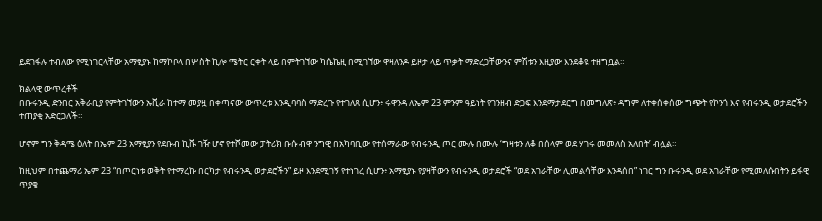ይደገፋሉ ተብለው የሚነገርላቸው አማፂያኑ ከማኮቦላ በሦስት ኪሎ ሜትር ርቀት ላይ በምትገኘው ካሴኬዚ በሚገኘው ዋዛለንዶ ይዞታ ላይ ጥቃት ማድረጋቸውንና ምሽቱን እዚያው እንደቆዩ ተዘግቧል።

ክልላዊ ውጥረቶች
በቡሩንዲ ድንበር አቅራቢያ የምትገኘውን ኡቪራ ከተማ መያዟ በቀጣናው ውጥረቱ እንዲባባስ ማድረጉ የተገለጸ ሲሆን፥ ሩዋንዳ ለኤም 23 ምንም ዓይነት የገንዘብ ድጋፍ እንደማታደርግ በመግለጽ፥ ዳግም ለተቀሰቀሰው ግጭት የኮንጎ እና የብሩንዲ ወታደሮችን ተጠያቂ አድርጋለች።

ሆኖም ግን ቅዳሜ ዕለት በኤም 23 አማፂያን የደቡብ ኪቩ ገዥ ሆኖ የተሾመው ፓትሪክ ቡሱ ብዋ ንግዊ በአካባቢው የተሰማራው የብሩንዲ ጦር ሙሉ በሙሉ ‘ግዛቱን ለቆ በሰላም ወደ ሃገሩ መመለስ አለበት’ ብሏል።

ከዚህም በተጨማሪ ኤም 23 “በጦርነቱ ወቅት የተማረኩ በርካታ የብሩንዲ ወታደሮችን” ይዞ እንደሚገኝ የተነገረ ሲሆን፥ አማፂያኑ የያዛቸውን የብሩንዲ ወታደሮች “ወደ አገራቸው ሊመልሳቸው እንዳሰበ” ነገር ግን ቡሩንዲ ወደ አገራቸው የሚመለሱበትን ይፋዊ ጥያቄ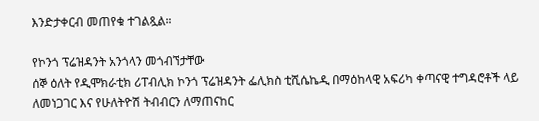እንድታቀርብ መጠየቁ ተገልጿል።

የኮንጎ ፕሬዝዳንት አንጎላን መጎብኘታቸው
ሰኞ ዕለት የዲሞክራቲክ ሪፐብሊክ ኮንጎ ፕሬዝዳንት ፌሊክስ ቲሺሴኬዲ በማዕከላዊ አፍሪካ ቀጣናዊ ተግዳሮቶች ላይ ለመነጋገር እና የሁለትዮሽ ትብብርን ለማጠናከር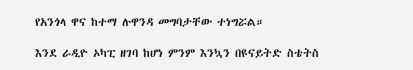የአንጎላ ዋና ከተማ ሉዋንዳ መግባታቸው ተነግሯል።

እንደ ራዲዮ ኦካፒ ዘገባ ከሆነ ምንም እንኳን በዩናይትድ ስቴትስ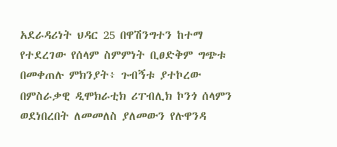አደራዳሪነት ህዳር 25 በዋሽንግተን ከተማ የተደረገው የሰላም ስምምነት ቢፀድቅም ግጭቱ በመቀጠሉ ምክንያት፥ ጉብኝቱ ያተኮረው በምስራቃዊ ዲሞክራቲክ ሪፐብሊክ ኮንጎ ሰላምን ወደነበረበት ለመመለስ ያለመውን የሉዋንዳ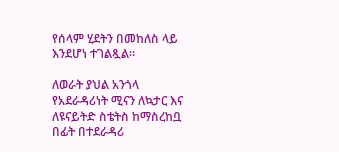የሰላም ሂደትን በመከለስ ላይ እንደሆነ ተገልጿል።

ለወራት ያህል አንጎላ የአደራዳሪነት ሚናን ለኳታር እና ለዩናይትድ ስቴትስ ከማስረከቧ በፊት በተደራዳሪ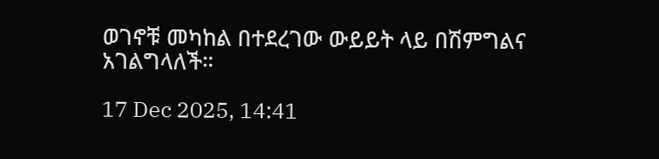ወገኖቹ መካከል በተደረገው ውይይት ላይ በሽምግልና አገልግላለች።

17 Dec 2025, 14:41